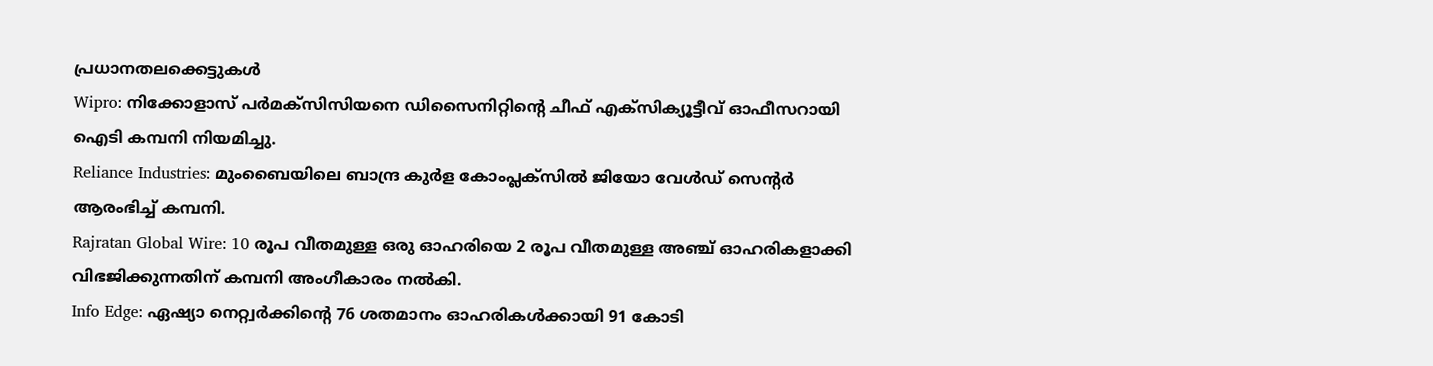പ്രധാനതലക്കെട്ടുകൾ
Wipro: നിക്കോളാസ് പർമക്സിസിയനെ ഡിസൈനിറ്റിന്റെ ചീഫ് എക്സിക്യൂട്ടീവ് ഓഫീസറായി ഐടി കമ്പനി നിയമിച്ചു.
Reliance Industries: മുംബൈയിലെ ബാന്ദ്ര കുർള കോംപ്ലക്സിൽ ജിയോ വേൾഡ് സെന്റർ ആരംഭിച്ച് കമ്പനി.
Rajratan Global Wire: 10 രൂപ വീതമുള്ള ഒരു ഓഹരിയെ 2 രൂപ വീതമുള്ള അഞ്ച് ഓഹരികളാക്കി വിഭജിക്കുന്നതിന് കമ്പനി അംഗീകാരം നൽകി.
Info Edge: ഏഷ്യാ നെറ്റ്വർക്കിന്റെ 76 ശതമാനം ഓഹരികൾക്കായി 91 കോടി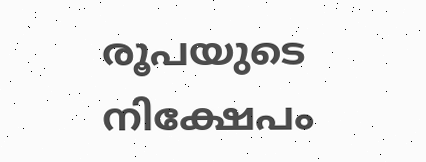രൂപയുടെ നിക്ഷേപം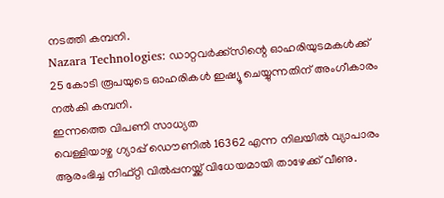നടത്തി കമ്പനി.
Nazara Technologies: ഡാറ്റവർക്ക്സിന്റെ ഓഹരിയുടമകൾക്ക് 25 കോടി രൂപയുടെ ഓഹരികൾ ഇഷ്യൂ ചെയ്യുന്നതിന് അംഗീകാരം നൽകി കമ്പനി.
ഇന്നത്തെ വിപണി സാധ്യത
വെള്ളിയാഴ്ച ഗ്യാപ്പ് ഡൌണിൽ 16362 എന്ന നിലയിൽ വ്യാപാരം ആരംഭിച്ച നിഫ്റ്റി വിൽപ്പനയ്ക്ക് വിധേയമായി താഴേക്ക് വീണു.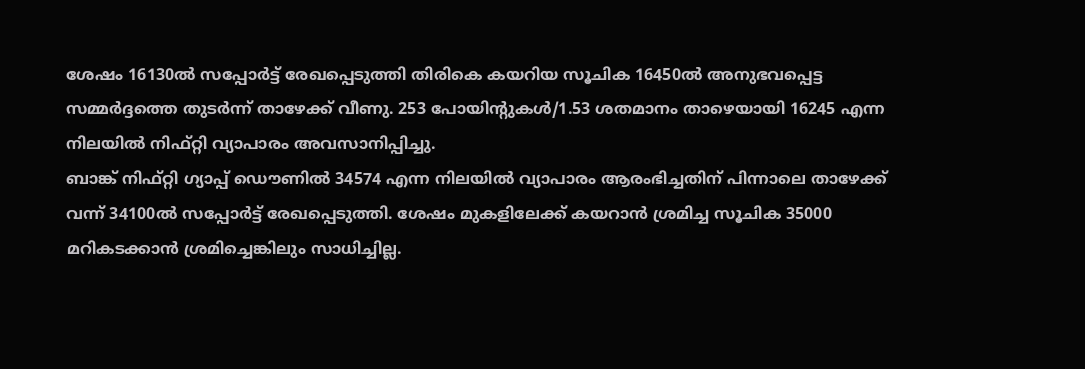ശേഷം 16130ൽ സപ്പോർട്ട് രേഖപ്പെടുത്തി തിരികെ കയറിയ സൂചിക 16450ൽ അനുഭവപ്പെട്ട സമ്മർദ്ദത്തെ തുടർന്ന് താഴേക്ക് വീണു. 253 പോയിന്റുകൾ/1.53 ശതമാനം താഴെയായി 16245 എന്ന നിലയിൽ നിഫ്റ്റി വ്യാപാരം അവസാനിപ്പിച്ചു.
ബാങ്ക് നിഫ്റ്റി ഗ്യാപ്പ് ഡൌണിൽ 34574 എന്ന നിലയിൽ വ്യാപാരം ആരംഭിച്ചതിന് പിന്നാലെ താഴേക്ക് വന്ന് 34100ൽ സപ്പോർട്ട് രേഖപ്പെടുത്തി. ശേഷം മുകളിലേക്ക് കയറാൻ ശ്രമിച്ച സൂചിക 35000 മറികടക്കാൻ ശ്രമിച്ചെങ്കിലും സാധിച്ചില്ല.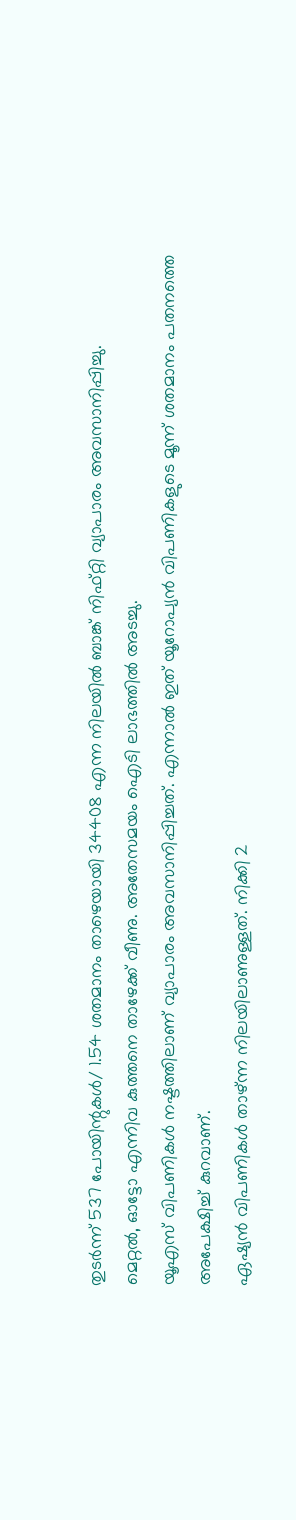തുടർന്ന് 537 പോയിന്റുകൾ/ 1.54 ശതമാനം താഴെയായി 34408 എന്ന നിലയിൽ ബാങ്ക് നിഫ്റ്റി വ്യാപാരം അവസാനിപ്പിച്ചു.
മെറ്റൽ, ഓട്ടോ എന്നിവ കുത്തനെ താഴേക്ക് വീണു. അതേസമയം ഐടി ലാഭത്തിൽ അടച്ചു.
യൂഎസ് വിപണികൾ നഷ്ടത്തിലാണ് വ്യാപാരം അവസാനിപ്പിച്ചത്. എന്നാൽ ഇത് യൂറോപ്യൻ വിപണികളുടെ മൂന്ന് ശതമാനം പതനത്തെ അപേക്ഷിച്ച് കുറവാണ്.
ഏഷ്യൻ വിപണികൾ താഴ്ന്ന നിലയിലാണുള്ളത്. നിക്കി 2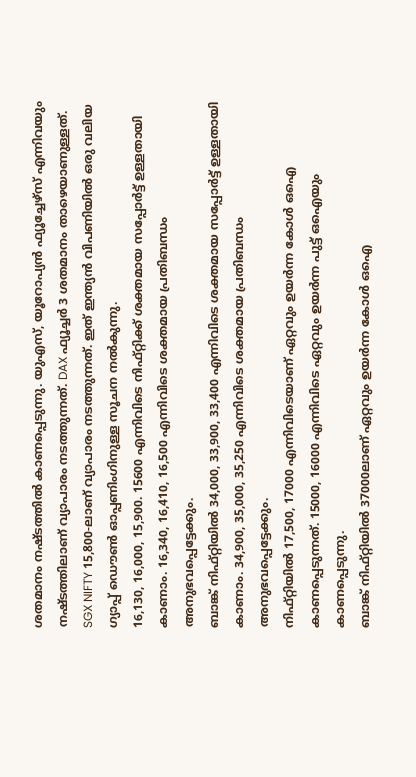ശതമാനം നഷ്ടത്തിൽ കാണപ്പെടുന്നു. യുഎസ്, യൂറോപ്യൻ ഫ്യൂച്ചേഴ്സ് എന്നിവയും നഷ്ടത്തിലാണ് വ്യാപാരം നടത്തുന്നത്. DAX ഫ്യൂച്ചർ 3 ശതമാനം താഴെയാണുള്ളത്.
SGX NIFTY 15,800-ലാണ് വ്യാപാരം നടത്തുന്നത്. ഇത് ഇന്ത്യൻ വിപണിയിൽ ഒരു വലിയ ഗ്യാപ്പ് ഡൌൺ ഓപ്പണിംഗിനുള്ള സൂചന നൽകുന്നു.
16,130, 16,000, 15,900. 15600 എന്നിവിടെ നിഫ്റ്റിക്ക് ശക്തമായ സപ്പോർട്ട് ഉള്ളതായി കാണാം. 16,340, 16,410, 16,500 എന്നിവിടെ ശക്തമായ പ്രതിബന്ധം അനുഭവപ്പെട്ടേക്കും.
ബാങ്ക് നിഫ്റ്റിയിൽ 34,000, 33,900, 33,400 എന്നിവിടെ ശക്തമായ സപ്പോർട്ട് ഉള്ളതായി കാണാം. 34,900, 35,000, 35,250 എന്നിവിടെ ശക്തമായ പ്രതിബന്ധം അനുഭവപ്പെട്ടേക്കും.
നിഫ്റ്റിയിൽ 17,500, 17000 എന്നിവിടെയാണ് ഏറ്റവും ഉയർന്ന കോൾ ഒഐ കാണപ്പെടുന്നത്. 15000, 16000 എന്നിവിടെ ഏറ്റവും ഉയർന്ന പുട്ട് ഒഐയും കാണപ്പെടുന്നു.
ബാങ്ക് നിഫ്റ്റിയിൽ 37000ലാണ് ഏറ്റവും ഉയർന്ന കോൾ ഒഐ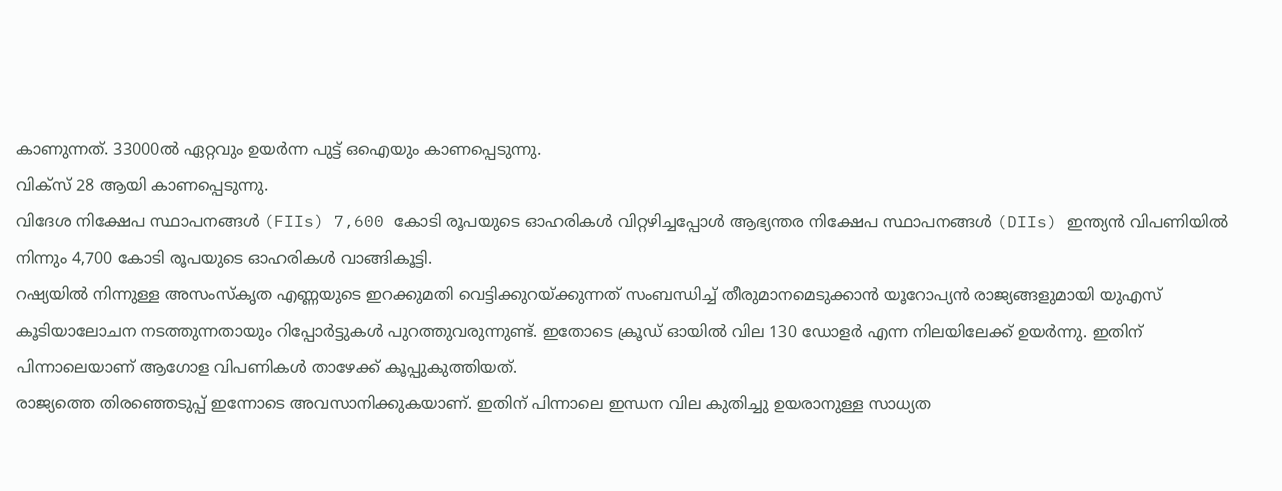കാണുന്നത്. 33000ൽ ഏറ്റവും ഉയർന്ന പുട്ട് ഒഐയും കാണപ്പെടുന്നു.
വിക്സ് 28 ആയി കാണപ്പെടുന്നു.
വിദേശ നിക്ഷേപ സ്ഥാപനങ്ങൾ (FIIs) 7,600 കോടി രൂപയുടെ ഓഹരികൾ വിറ്റഴിച്ചപ്പോൾ ആഭ്യന്തര നിക്ഷേപ സ്ഥാപനങ്ങൾ (DIIs) ഇന്ത്യൻ വിപണിയിൽ നിന്നും 4,700 കോടി രൂപയുടെ ഓഹരികൾ വാങ്ങികൂട്ടി.
റഷ്യയിൽ നിന്നുള്ള അസംസ്കൃത എണ്ണയുടെ ഇറക്കുമതി വെട്ടിക്കുറയ്ക്കുന്നത് സംബന്ധിച്ച് തീരുമാനമെടുക്കാൻ യൂറോപ്യൻ രാജ്യങ്ങളുമായി യുഎസ് കൂടിയാലോചന നടത്തുന്നതായും റിപ്പോർട്ടുകൾ പുറത്തുവരുന്നുണ്ട്. ഇതോടെ ക്രൂഡ് ഓയിൽ വില 130 ഡോളർ എന്ന നിലയിലേക്ക് ഉയർന്നു. ഇതിന് പിന്നാലെയാണ് ആഗോള വിപണികൾ താഴേക്ക് കൂപ്പുകുത്തിയത്.
രാജ്യത്തെ തിരഞ്ഞെടുപ്പ് ഇന്നോടെ അവസാനിക്കുകയാണ്. ഇതിന് പിന്നാലെ ഇന്ധന വില കുതിച്ചു ഉയരാനുള്ള സാധ്യത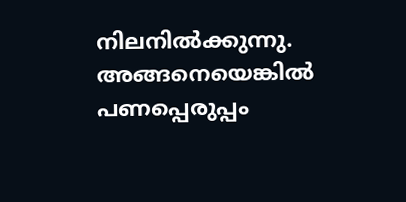നിലനിൽക്കുന്നു. അങ്ങനെയെങ്കിൽ പണപ്പെരുപ്പം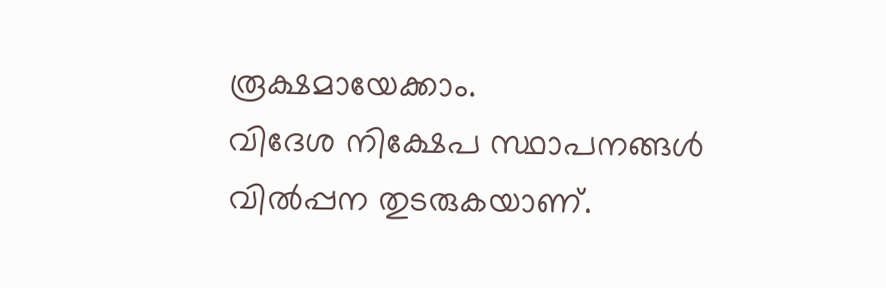രൂക്ഷമായേക്കാം.
വിദേശ നിക്ഷേപ സ്ഥാപനങ്ങൾ വിൽപ്പന തുടരുകയാണ്.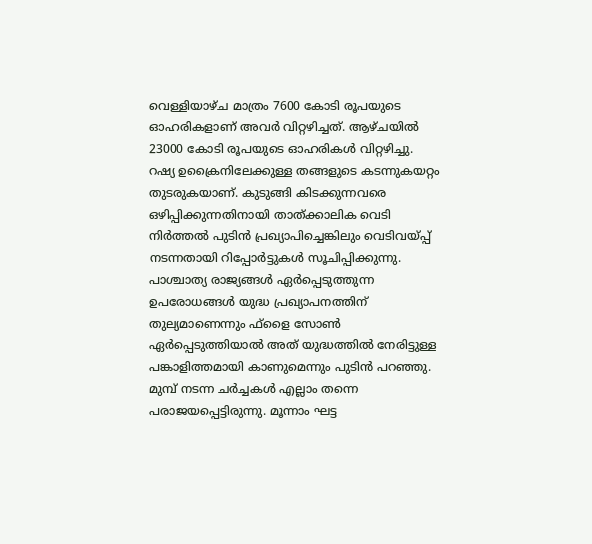വെള്ളിയാഴ്ച മാത്രം 7600 കോടി രൂപയുടെ ഓഹരികളാണ് അവർ വിറ്റഴിച്ചത്. ആഴ്ചയിൽ 23000 കോടി രൂപയുടെ ഓഹരികൾ വിറ്റഴിച്ചു.
റഷ്യ ഉക്രൈനിലേക്കുള്ള തങ്ങളുടെ കടന്നുകയറ്റം തുടരുകയാണ്. കുടുങ്ങി കിടക്കുന്നവരെ ഒഴിപ്പിക്കുന്നതിനായി താത്ക്കാലിക വെടി നിർത്തൽ പുടിൻ പ്രഖ്യാപിച്ചെങ്കിലും വെടിവയ്പ്പ് നടന്നതായി റിപ്പോർട്ടുകൾ സൂചിപ്പിക്കുന്നു. പാശ്ചാത്യ രാജ്യങ്ങൾ ഏർപ്പെടുത്തുന്ന ഉപരോധങ്ങൾ യുദ്ധ പ്രഖ്യാപനത്തിന് തുല്യമാണെന്നും ഫ്ളൈ സോൺ ഏർപ്പെടുത്തിയാൽ അത് യുദ്ധത്തിൽ നേരിട്ടുള്ള പങ്കാളിത്തമായി കാണുമെന്നും പുടിൻ പറഞ്ഞു. മുമ്പ് നടന്ന ചർച്ചകൾ എല്ലാം തന്നെ പരാജയപ്പെട്ടിരുന്നു. മൂന്നാം ഘട്ട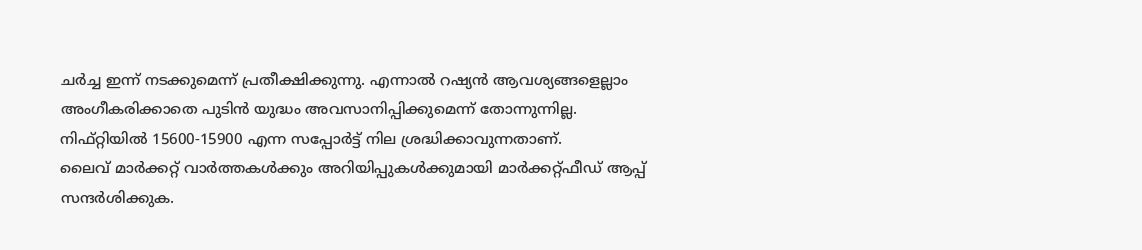ചർച്ച ഇന്ന് നടക്കുമെന്ന് പ്രതീക്ഷിക്കുന്നു. എന്നാൽ റഷ്യൻ ആവശ്യങ്ങളെല്ലാം അംഗീകരിക്കാതെ പുടിൻ യുദ്ധം അവസാനിപ്പിക്കുമെന്ന് തോന്നുന്നില്ല.
നിഫ്റ്റിയിൽ 15600-15900 എന്ന സപ്പോർട്ട് നില ശ്രദ്ധിക്കാവുന്നതാണ്.
ലൈവ് മാർക്കറ്റ് വാർത്തകൾക്കും അറിയിപ്പുകൾക്കുമായി മാർക്കറ്റ്ഫീഡ് ആപ്പ് സന്ദർശിക്കുക.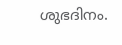ശുഭദിനം.